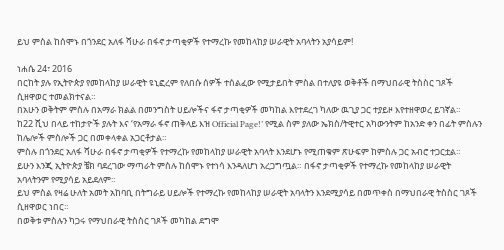ይህ ምስል ከሰሞኑ በጎንደር አለፋ ሻሁራ በፋኖ ታጣቂዎች የተማረኩ የመከላከያ ሠራዊት አባላትን አያሳይም!

ነሐሴ 24፣ 2016
በርከት ያሉ የኢትዮጵያ የመከላከያ ሠራዊት ዩኒፎረም የለበሱ ሰዎች ተሰልፈው የሚታይበት ምስል በተለያዩ ወቅቶች በማህበራዊ ትስስር ገጾች ሲዘዋወር ተመልክተናል።
በአሁን ወቅትም ምስሉ በአማራ ክልል በመንግስት ሀይሎችና ፋኖ ታጣቂዎች መካከል እየተደረገ ካለው ዉጊያ ጋር ተያይዞ እየተዘዋወረ ይገኛል።
ከ22 ሺህ በላይ ተከታዮች ያሉት እና ‘የአማራ ፋኖ ጠቅላይ እዝ Official Page!’ የሚል ስም ያለው ኤክስ/ትዊተር አካውንትም ከአንድ ቀን በፊት ምስሉን ከሌሎች ምስሎች ጋር በመቀላቀል አጋርቶታል።
ምስሉ በጎንደር አለፋ ሻሁራ በፋኖ ታጣቂዎች የተማረኩ የመከላከያ ሠራዊት አባላት እንደሆኑ የሚጠቁም ጽሁፍም ከምስሉ ጋር አብሮ ተጋርቷል።
ይሁን እንጂ ኢትዮጵያ ቼክ ባደረገው ማጣራት ምስሉ ከሰሞኑ የተነሳ እንዳለሆነ አረጋግጧል። በፋኖ ታጣቂዎች የተማረኩ የመከላከያ ሠራዊት አባላትንም የሚያሳይ አይደለም።
ይህ ምስል የዛሬ ሁለት አመት አከባቢ በትግራይ ሀይሎች የተማረኩ የመከላከያ ሠራዊት አባላትን እንደሚያሳይ በመጥቀስ በማህበራዊ ትስስር ገጾች ሲዘዋወር ነበር።
በወቅቱ ምስሉን ካጋሩ የማህበራዊ ትስስር ገጾች መካከል ደግሞ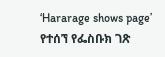‘Hararage shows page’ የተሰኘ የፌስቡክ ገጽ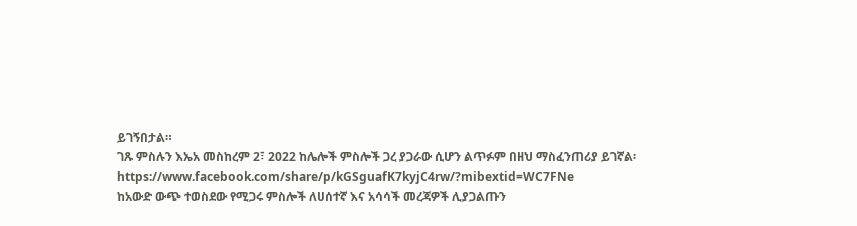ይገኝበታል።
ገጹ ምስሉን እኤአ መስከረም 2፣ 2022 ከሌሎች ምስሎች ጋረ ያጋራው ሲሆን ልጥፉም በዘህ ማስፈንጠሪያ ይገኛል፡ https://www.facebook.com/share/p/kGSguafK7kyjC4rw/?mibextid=WC7FNe
ከአውድ ውጭ ተወስደው የሚጋሩ ምስሎች ለሀሰተኛ እና አሳሳች መረጃዎች ሊያጋልጡን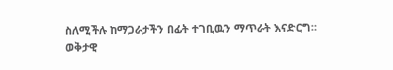ስለሚችሉ ከማጋራታችን በፊት ተገቢዉን ማጥራት እናድርግ።
ወቅታዊ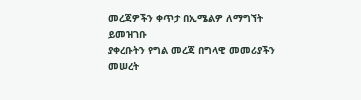መረጃዎችን ቀጥታ በኢሜልዎ ለማግኘት ይመዝገቡ
ያቀረቡትን የግል መረጃ በግላዊ መመሪያችን መሠረት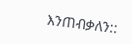እንጠብቃለን::